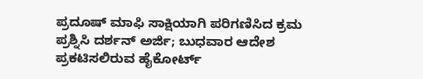ಪ್ರದೂಷ್ ಮಾಫಿ ಸಾಕ್ಷಿಯಾಗಿ ಪರಿಗಣಿಸಿದ ಕ್ರಮ ಪ್ರಶ್ನಿಸಿ ದರ್ಶನ್ ಅರ್ಜಿ; ಬುಧವಾರ ಆದೇಶ ಪ್ರಕಟಿಸಲಿರುವ ಹೈಕೋರ್ಟ್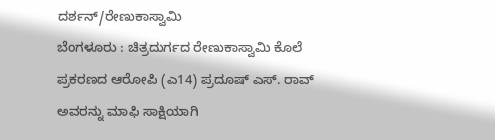ದರ್ಶನ್/ರೇಣುಕಾಸ್ವಾಮಿ
ಬೆಂಗಳೂರು : ಚಿತ್ರದುರ್ಗದ ರೇಣುಕಾಸ್ವಾಮಿ ಕೊಲೆ ಪ್ರಕರಣದ ಆರೋಪಿ (ಎ14) ಪ್ರದೂಷ್ ಎಸ್. ರಾವ್ ಅವರನ್ನು ಮಾಫಿ ಸಾಕ್ಷಿಯಾಗಿ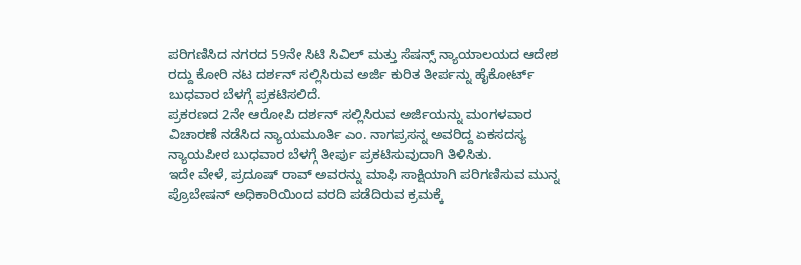ಪರಿಗಣಿಸಿದ ನಗರದ 59ನೇ ಸಿಟಿ ಸಿವಿಲ್ ಮತ್ತು ಸೆಷನ್ಸ್ ನ್ಯಾಯಾಲಯದ ಆದೇಶ ರದ್ದು ಕೋರಿ ನಟ ದರ್ಶನ್ ಸಲ್ಲಿಸಿರುವ ಅರ್ಜಿ ಕುರಿತ ತೀರ್ಪನ್ನು ಹೈಕೋರ್ಟ್ ಬುಧವಾರ ಬೆಳಗ್ಗೆ ಪ್ರಕಟಿಸಲಿದೆ.
ಪ್ರಕರಣದ 2ನೇ ಆರೋಪಿ ದರ್ಶನ್ ಸಲ್ಲಿಸಿರುವ ಅರ್ಜಿಯನ್ನು ಮಂಗಳವಾರ ವಿಚಾರಣೆ ನಡೆಸಿದ ನ್ಯಾಯಮೂರ್ತಿ ಎಂ. ನಾಗಪ್ರಸನ್ನ ಅವರಿದ್ದ ಏಕಸದಸ್ಯ ನ್ಯಾಯಪೀಠ ಬುಧವಾರ ಬೆಳಗ್ಗೆ ತೀರ್ಪು ಪ್ರಕಟಿಸುವುದಾಗಿ ತಿಳಿಸಿತು.
ಇದೇ ವೇಳೆ, ಪ್ರದೂಷ್ ರಾವ್ ಅವರನ್ನು ಮಾಫಿ ಸಾಕ್ಷಿಯಾಗಿ ಪರಿಗಣಿಸುವ ಮುನ್ನ ಪ್ರೊಬೇಷನ್ ಅಧಿಕಾರಿಯಿಂದ ವರದಿ ಪಡೆದಿರುವ ಕ್ರಮಕ್ಕೆ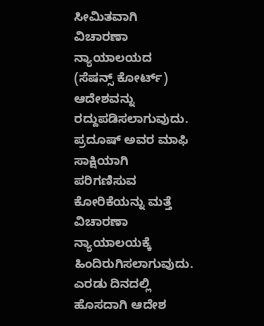ಸೀಮಿತವಾಗಿ ವಿಚಾರಣಾ ನ್ಯಾಯಾಲಯದ (ಸೆಷನ್ಸ್ ಕೋರ್ಟ್) ಆದೇಶವನ್ನು ರದ್ದುಪಡಿಸಲಾಗುವುದು. ಪ್ರದೂಷ್ ಅವರ ಮಾಫಿ ಸಾಕ್ಷಿಯಾಗಿ ಪರಿಗಣಿಸುವ ಕೋರಿಕೆಯನ್ನು ಮತ್ತೆ ವಿಚಾರಣಾ ನ್ಯಾಯಾಲಯಕ್ಕೆ ಹಿಂದಿರುಗಿಸಲಾಗುವುದು. ಎರಡು ದಿನದಲ್ಲಿ ಹೊಸದಾಗಿ ಆದೇಶ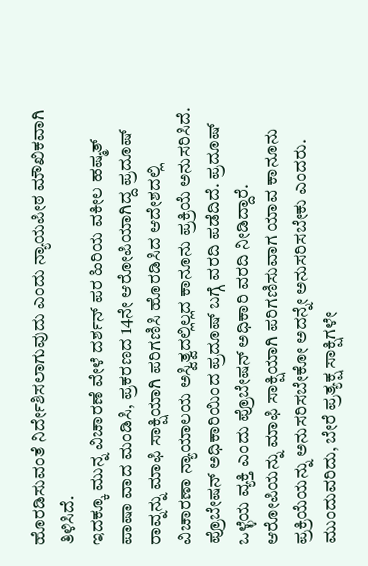ಹೊರಡಿಸುವಂತೆ ನಿರ್ದೇಶಿಸಲಾಗುವುದು ಎಂದು ನ್ಯಾಯಪೀಠ ಮೌಖಿಕವಾಗಿ ತಿಳಿಸಿದೆ.
ಇದಕ್ಕೂ ಮುನ್ನ ವಿಚಾರಣೆ ವೇಳೆ ದರ್ಶನ್ ಪರ ಹಿರಿಯ ವಕೀಲ ಹಷ್ಮತ್ ಪಾಷಾ ವಾದ ಮಂಡಿಸಿ, ಪ್ರಕರಣದ 14ನೇ ಆರೋಪಿಯಾಗಿದ್ದ ಪ್ರದೂಷ್ ರಾವ್ನನ್ನು ಮಾಫಿ ಸಾಕ್ಷಿಯಾಗಿ ಪರಿಗಣಿಸಿ ಹೊರಡಿಸಿದ ಆದೇಶದಲ್ಲಿ ವಿಚಾರಣಾ ನ್ಯಾಯಾಲಯ ಅಸ್ವಿತ್ವದಲ್ಲಿಲ್ಲದ ಕಾನೂನು ಪ್ರಕ್ರಿಯೆ ಅನುಸರಿಸಿದೆ. ಪ್ರೊಬೇಷನ್ ಅಧಿಕಾರಿಯಿಂದ ಪ್ರದೂಷ್ ಬಗ್ಗೆ ವರದಿ ಪಡೆದಿದೆ. ಪ್ರದೂಷ್ ಒಳ್ಳೆಯ ವ್ಯಕ್ತಿ ಎಂದು ಪ್ರೊಬೇಷನ್ ಅಧಿಕಾರಿ ವರದಿ ನೀಡಿದ್ದಾರೆ. ಆರೋಪಿಯನ್ನು ಮಾಫಿ ಸಾಕ್ಷಿಯಾಗಿ ಪರಿಗಣಿಸುವಾಗ ಯಾವ ಕಾನೂನು ಪ್ರಕ್ರಿಯೆಯನ್ನು ಅನುಸರಿಸಬೇಕೋ ಅದನ್ನೇ ಅನುಸರಿಸಬೇಕು ಎಂದರು.
ಮುಂದುವರಿದು, ಬೇರೆ ಪ್ರತ್ಯಕ್ಷ ಸಾಕ್ಷಿಗಳೇ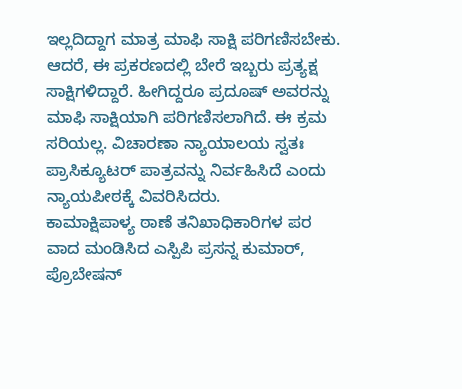ಇಲ್ಲದಿದ್ದಾಗ ಮಾತ್ರ ಮಾಫಿ ಸಾಕ್ಷಿ ಪರಿಗಣಿಸಬೇಕು. ಆದರೆ, ಈ ಪ್ರಕರಣದಲ್ಲಿ ಬೇರೆ ಇಬ್ಬರು ಪ್ರತ್ಯಕ್ಷ ಸಾಕ್ಷಿಗಳಿದ್ದಾರೆ. ಹೀಗಿದ್ದರೂ ಪ್ರದೂಷ್ ಅವರನ್ನು ಮಾಫಿ ಸಾಕ್ಷಿಯಾಗಿ ಪರಿಗಣಿಸಲಾಗಿದೆ. ಈ ಕ್ರಮ ಸರಿಯಲ್ಲ. ವಿಚಾರಣಾ ನ್ಯಾಯಾಲಯ ಸ್ವತಃ ಪ್ರಾಸಿಕ್ಯೂಟರ್ ಪಾತ್ರವನ್ನು ನಿರ್ವಹಿಸಿದೆ ಎಂದು ನ್ಯಾಯಪೀಠಕ್ಕೆ ವಿವರಿಸಿದರು.
ಕಾಮಾಕ್ಷಿಪಾಳ್ಯ ಠಾಣೆ ತನಿಖಾಧಿಕಾರಿಗಳ ಪರ ವಾದ ಮಂಡಿಸಿದ ಎಸ್ಪಿಪಿ ಪ್ರಸನ್ನ ಕುಮಾರ್, ಪ್ರೊಬೇಷನ್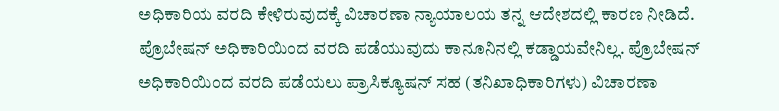ಅಧಿಕಾರಿಯ ವರದಿ ಕೇಳಿರುವುದಕ್ಕೆ ವಿಚಾರಣಾ ನ್ಯಾಯಾಲಯ ತನ್ನ ಆದೇಶದಲ್ಲಿ ಕಾರಣ ನೀಡಿದೆ. ಪ್ರೊಬೇಷನ್ ಅಧಿಕಾರಿಯಿಂದ ವರದಿ ಪಡೆಯುವುದು ಕಾನೂನಿನಲ್ಲಿ ಕಡ್ಡಾಯವೇನಿಲ್ಲ. ಪ್ರೊಬೇಷನ್ ಅಧಿಕಾರಿಯಿಂದ ವರದಿ ಪಡೆಯಲು ಪ್ರಾಸಿಕ್ಯೂಷನ್ ಸಹ (ತನಿಖಾಧಿಕಾರಿಗಳು) ವಿಚಾರಣಾ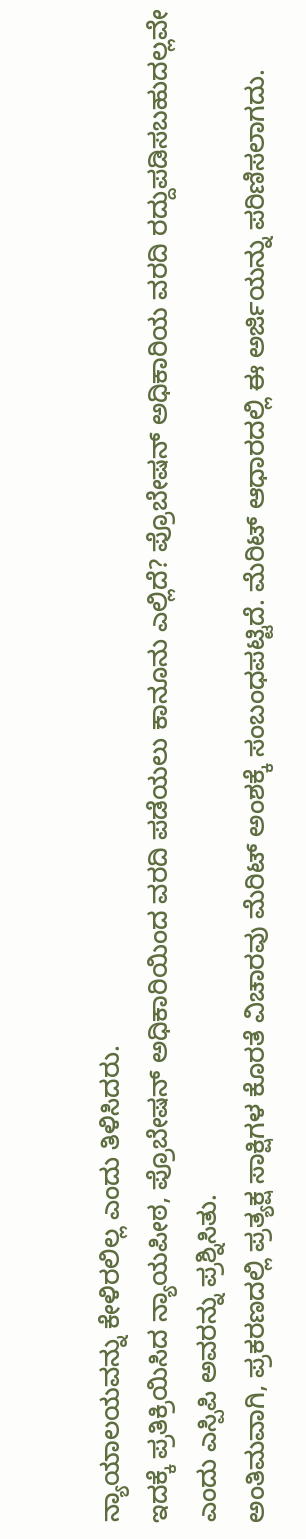ನ್ಯಾಯಾಲಯವನ್ನು ಕೇಳಿರಲಿಲ್ಲ ಎಂದು ತಿಳಿಸಿದರು.
ಇದಕ್ಕೆ ಪ್ರತಿಕ್ರಿಯಿಸಿದ ನ್ಯಾಯಪೀಠ, ಪ್ರೊಬೇಷನ್ ಅಧಿಕಾರಿಯಿಂದ ವರದಿ ಪಡೆಯಲು ಕಾನೂನು ಎಲ್ಲಿದೆ? ಪ್ರೊಬೇಷನ್ ಅಧಿಕಾರಿಯ ವರದಿ ರದ್ದುಪಡಿಸಬಹುದಲ್ಲವೇ ಎಂದು ಎಸ್ಪಿಪಿ ಅವರನ್ನು ಪ್ರಶ್ನಿಸಿತು.
ಅಂತಿಮವಾಗಿ, ಪ್ರಕರಣದಲ್ಲಿ ಪ್ರತ್ಯಕ್ಷ ಸಾಕ್ಷಿಗಳ ಕೊರತೆ ವಿಚಾರವು ಮೆರಿಟ್ ಅಂಶಕ್ಕೆ ಸಂಬಂಧಪಟ್ಟಿದೆ. ಮೆರಿಟ್ ಆಧಾರದಲ್ಲಿ ಈ ಅರ್ಜಿಯನ್ನು ಪರಿಣಿಸಲಾಗದು.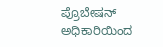ಪ್ರೊಬೇಷನ್ ಅಧಿಕಾರಿಯಿಂದ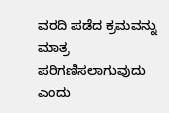ವರದಿ ಪಡೆದ ಕ್ರಮವನ್ನು ಮಾತ್ರ ಪರಿಗಣಿಸಲಾಗುವುದು ಎಂದು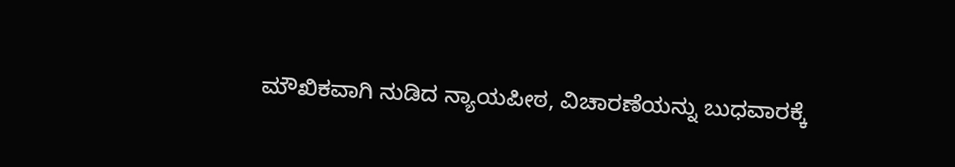ಮೌಖಿಕವಾಗಿ ನುಡಿದ ನ್ಯಾಯಪೀಠ, ವಿಚಾರಣೆಯನ್ನು ಬುಧವಾರಕ್ಕೆ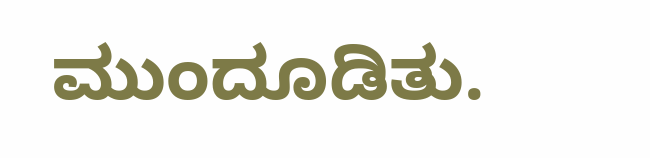ಮುಂದೂಡಿತು.